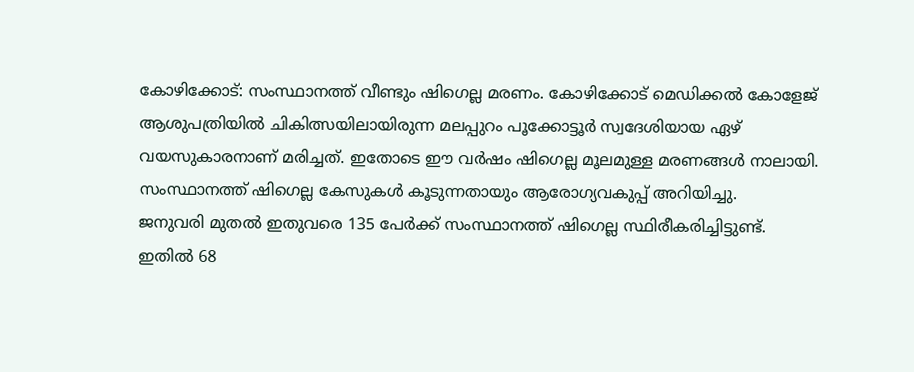കോഴിക്കോട്: സംസ്ഥാനത്ത് വീണ്ടും ഷിഗെല്ല മരണം. കോഴിക്കോട് മെഡിക്കൽ കോളേജ് ആശുപത്രിയിൽ ചികിത്സയിലായിരുന്ന മലപ്പുറം പൂക്കോട്ടൂർ സ്വദേശിയായ ഏഴ് വയസുകാരനാണ് മരിച്ചത്. ഇതോടെ ഈ വർഷം ഷിഗെല്ല മൂലമുള്ള മരണങ്ങൾ നാലായി. സംസ്ഥാനത്ത് ഷിഗെല്ല കേസുകൾ കൂടുന്നതായും ആരോഗ്യവകുപ്പ് അറിയിച്ചു.
ജനുവരി മുതൽ ഇതുവരെ 135 പേർക്ക് സംസ്ഥാനത്ത് ഷിഗെല്ല സ്ഥിരീകരിച്ചിട്ടുണ്ട്. ഇതിൽ 68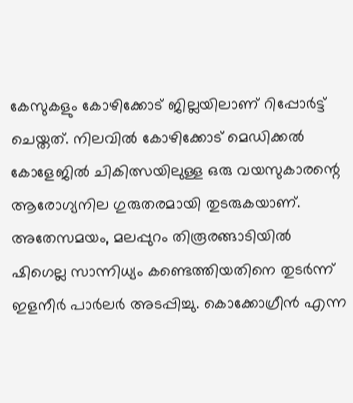കേസുകളും കോഴിക്കോട് ജില്ലയിലാണ് റിപ്പോർട്ട് ചെയ്തത്. നിലവിൽ കോഴിക്കോട് മെഡിക്കൽ കോളേജിൽ ചികിത്സയിലുള്ള ഒരു വയസുകാരന്റെ ആരോഗ്യനില ഗുരുതരമായി തുടരുകയാണ്.
അതേസമയം, മലപ്പുറം തിരൂരങ്ങാടിയിൽ ഷിഗെല്ല സാന്നിധ്യം കണ്ടെത്തിയതിനെ തുടർന്ന് ഇളനീർ പാർലർ അടപ്പിച്ചു. കൊക്കോഗ്രീൻ എന്ന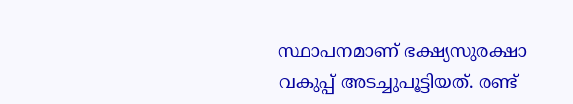സ്ഥാപനമാണ് ഭക്ഷ്യസുരക്ഷാ വകുപ്പ് അടച്ചുപൂട്ടിയത്. രണ്ട്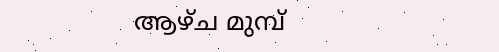ആഴ്ച മുമ്പ്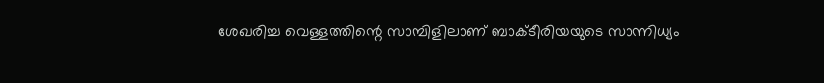ശേഖരിച്ച വെള്ളത്തിന്റെ സാമ്പിളിലാണ് ബാക്ടീരിയയുടെ സാന്നിധ്യം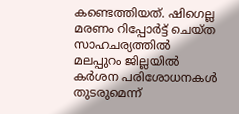കണ്ടെത്തിയത്. ഷിഗെല്ല മരണം റിപ്പോർട്ട് ചെയ്ത സാഹചര്യത്തിൽ മലപ്പുറം ജില്ലയിൽ കർശന പരിശോധനകൾ തുടരുമെന്ന്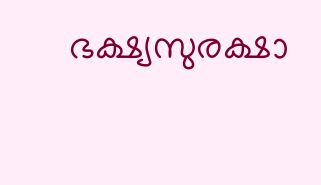ഭക്ഷ്യസുരക്ഷാ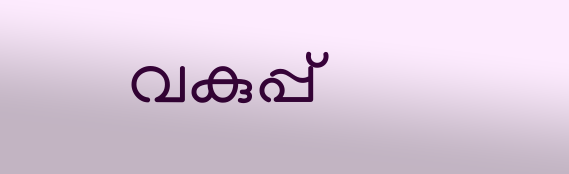വകുപ്പ്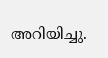അറിയിച്ചു.